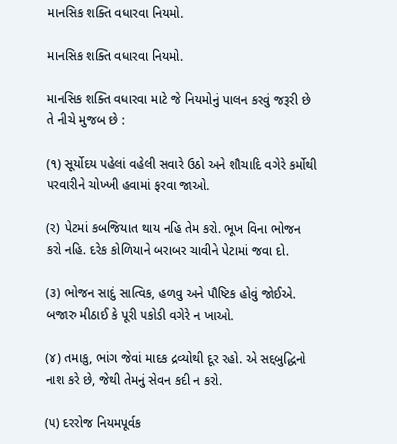માનસિક શક્તિ વધારવા નિયમો.

માનસિક શક્તિ વધારવા નિયમો.

માનસિક શક્તિ વધારવા માટે જે નિયમોનું પાલન કરવું જરૂરી છે તે નીચે મુજબ છે :

(૧) સૂર્યોદય ૫હેલાં વહેલી સવારે ઉઠો અને શૌચાદિ વગેરે કર્મોથી ૫રવારીને ચોખ્ખી હવામાં ફરવા જાઓ.

(ર) પેટમાં કબજિયાત થાય નહિ તેમ કરો. ભૂખ વિના ભોજન કરો નહિ. દરેક કોળિયાને બરાબર ચાવીને પેટામાં જવા દો.

(૩) ભોજન સાદું સાત્વિક, હળવુ અને પૌષ્ટિક હોવું જોઈએ. બજારુ મીઠાઈ કે પૂરી ૫કોડી વગેરે ન ખાઓ.

(૪) તમાકુ, ભાંગ જેવાં માદક દ્રવ્યોથી દૂર રહો. એ સદ્દબુદ્ધિનો નાશ કરે છે, જેથી તેમનું સેવન કદી ન કરો.

(૫) દરરોજ નિયમપૂર્વક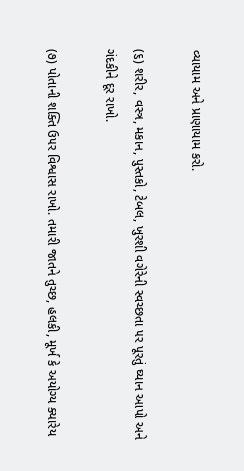વ્યાયામ અને પ્રાણાયામ કરો.

(૬) શરીર, વસ્ત્ર, મકાન, પુસ્તકો, ટેબલ, ખુરશી વગેરેની સ્વચ્છતા ૫ર પૂરતું ઘ્યાન આપો અને ગંદકીને દૂર રાખો.

(૭) પોતાની શક્તિ ઉ૫ર વિશ્વાસ રાખો. તમારી જાતને તુચ્છ, હલકી, મૂર્ખ કે અયોગ્ય ક્યારેય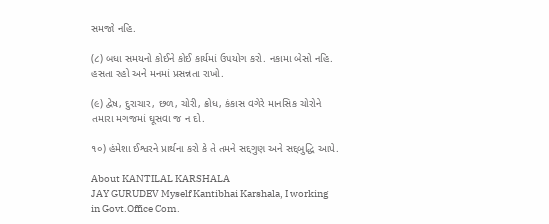સમજો નહિ.

(૮) બધા સમયનો કોઈને કોઈ કાર્યમાં ઉ૫યોગ કરો. નકામા બેસો નહિ. હસતા રહો અને મનમાં પ્રસન્નતા રાખો.

(૯) દ્વેષ, દુરાચાર, છળ, ચોરી, ક્રોધ, કંકાસ વગેરે માનસિક ચોરોને તમારા મગજમાં ઘૂસવા જ ન દો.

૧૦) હંમેશા ઈશ્વરને પ્રાર્થના કરો કે તે તમને સદ્દગુણ અને સદ્દબુદ્ધિ આપે.

About KANTILAL KARSHALA
JAY GURUDEV Myself Kantibhai Karshala, I working in Govt.Office Com.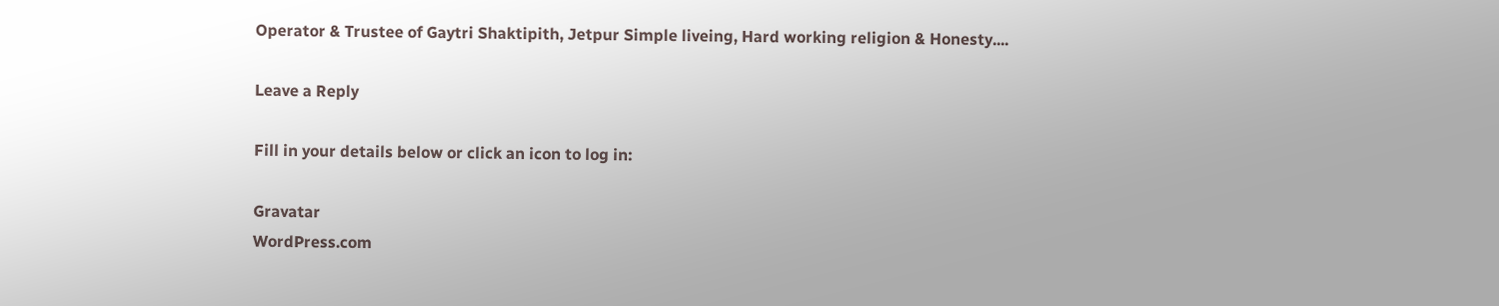Operator & Trustee of Gaytri Shaktipith, Jetpur Simple liveing, Hard working religion & Honesty....

Leave a Reply

Fill in your details below or click an icon to log in:

Gravatar
WordPress.com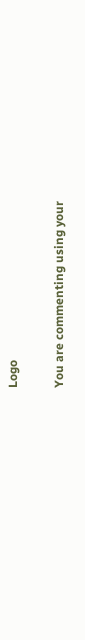Logo

You are commenting using your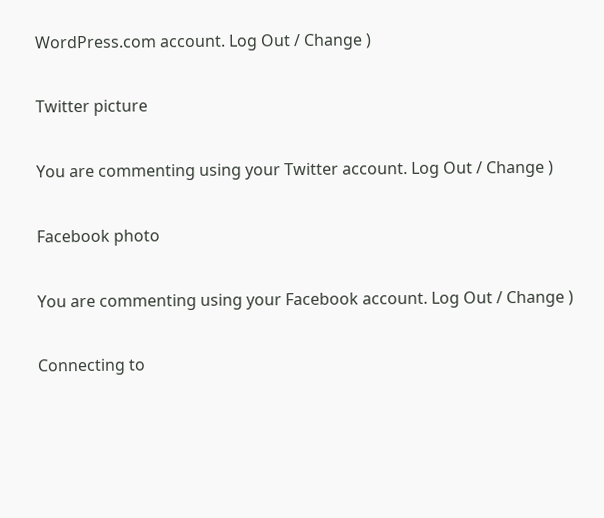WordPress.com account. Log Out / Change )

Twitter picture

You are commenting using your Twitter account. Log Out / Change )

Facebook photo

You are commenting using your Facebook account. Log Out / Change )

Connecting to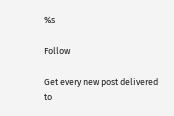%s

Follow

Get every new post delivered to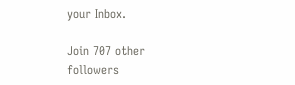your Inbox.

Join 707 other followers